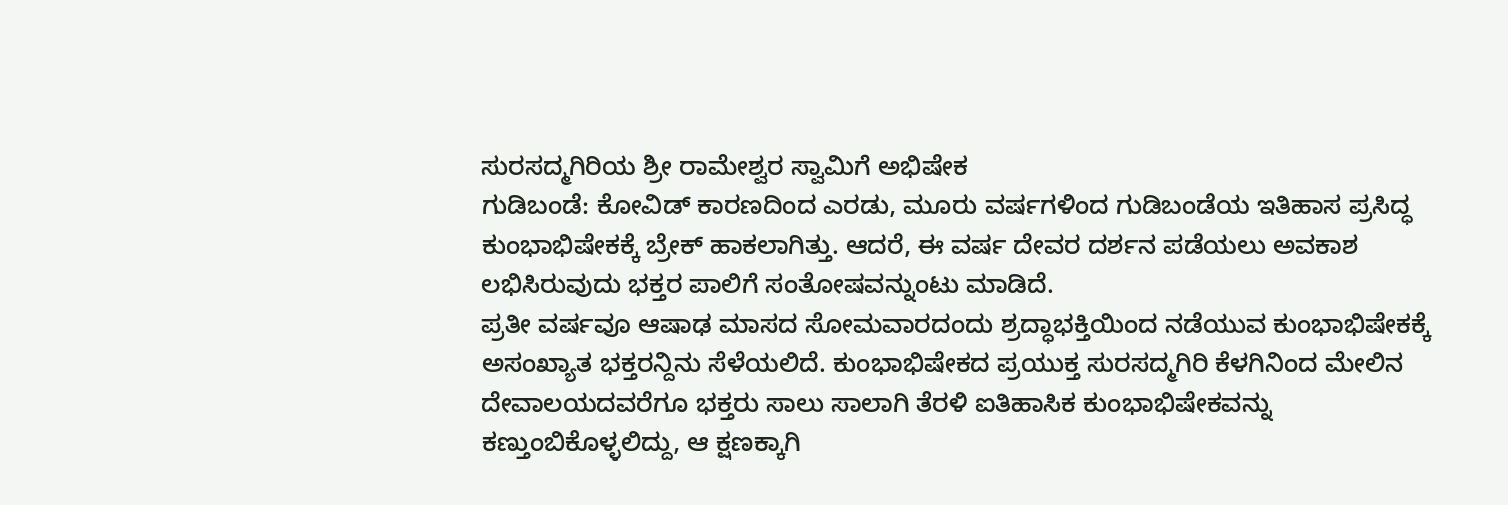ಸುರಸದ್ಮಗಿರಿಯ ಶ್ರೀ ರಾಮೇಶ್ವರ ಸ್ವಾಮಿಗೆ ಅಭಿಷೇಕ
ಗುಡಿಬಂಡೆ: ಕೋವಿಡ್ ಕಾರಣದಿಂದ ಎರಡು, ಮೂರು ವರ್ಷಗಳಿಂದ ಗುಡಿಬಂಡೆಯ ಇತಿಹಾಸ ಪ್ರಸಿದ್ಧ ಕುಂಭಾಭಿಷೇಕಕ್ಕೆ ಬ್ರೇಕ್ ಹಾಕಲಾಗಿತ್ತು. ಆದರೆ, ಈ ವರ್ಷ ದೇವರ ದರ್ಶನ ಪಡೆಯಲು ಅವಕಾಶ ಲಭಿಸಿರುವುದು ಭಕ್ತರ ಪಾಲಿಗೆ ಸಂತೋಷವನ್ನುಂಟು ಮಾಡಿದೆ.
ಪ್ರತೀ ವರ್ಷವೂ ಆಷಾಢ ಮಾಸದ ಸೋಮವಾರದಂದು ಶ್ರದ್ಧಾಭಕ್ತಿಯಿಂದ ನಡೆಯುವ ಕುಂಭಾಭಿಷೇಕಕ್ಕೆ ಅಸಂಖ್ಯಾತ ಭಕ್ತರನ್ದಿನು ಸೆಳೆಯಲಿದೆ. ಕುಂಭಾಭಿಷೇಕದ ಪ್ರಯುಕ್ತ ಸುರಸದ್ಮಗಿರಿ ಕೆಳಗಿನಿಂದ ಮೇಲಿನ ದೇವಾಲಯದವರೆಗೂ ಭಕ್ತರು ಸಾಲು ಸಾಲಾಗಿ ತೆರಳಿ ಐತಿಹಾಸಿಕ ಕುಂಭಾಭಿಷೇಕವನ್ನು ಕಣ್ತುಂಬಿಕೊಳ್ಳಲಿದ್ದು, ಆ ಕ್ಷಣಕ್ಕಾಗಿ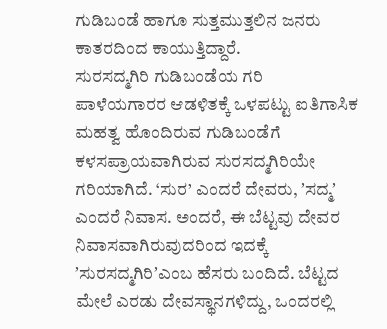ಗುಡಿಬಂಡೆ ಹಾಗೂ ಸುತ್ತಮುತ್ತಲಿನ ಜನರು ಕಾತರದಿಂದ ಕಾಯುತ್ತಿದ್ದಾರೆ.
ಸುರಸದ್ಮಗಿರಿ ಗುಡಿಬಂಡೆಯ ಗರಿ
ಪಾಳೆಯಗಾರರ ಆಡಳಿತಕ್ಕೆ ಒಳಪಟ್ಟು ಐತಿಗಾಸಿಕ ಮಹತ್ವ ಹೊಂದಿರುವ ಗುಡಿಬಂಡೆಗೆ ಕಳಸಪ್ರಾಯವಾಗಿರುವ ಸುರಸದ್ಮಗಿರಿಯೇ ಗರಿಯಾಗಿದೆ. ‘ಸುರ’ ಎಂದರೆ ದೇವರು, ʼಸದ್ಮʼ ಎಂದರೆ ನಿವಾಸ. ಅಂದರೆ, ಈ ಬೆಟ್ಟವು ದೇವರ ನಿವಾಸವಾಗಿರುವುದರಿಂದ ಇದಕ್ಕೆ ʼಸುರಸದ್ಮಗಿರಿʼಎಂಬ ಹೆಸರು ಬಂದಿದೆ. ಬೆಟ್ಟದ ಮೇಲೆ ಎರಡು ದೇವಸ್ಥಾನಗಳಿದ್ದು, ಒಂದರಲ್ಲಿ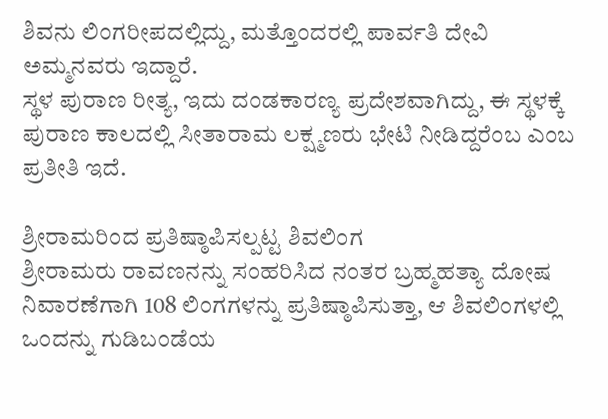ಶಿವನು ಲಿಂಗರೀಪದಲ್ಲಿದ್ದು, ಮತ್ತೊಂದರಲ್ಲಿ ಪಾರ್ವತಿ ದೇವಿ ಅಮ್ಮನವರು ಇದ್ದಾರೆ.
ಸ್ಥಳ ಪುರಾಣ ರೀತ್ಯ, ಇದು ದಂಡಕಾರಣ್ಯ ಪ್ರದೇಶವಾಗಿದ್ದು, ಈ ಸ್ಥಳಕ್ಕೆ ಪುರಾಣ ಕಾಲದಲ್ಲಿ ಸೀತಾರಾಮ ಲಕ್ಷ್ಮಣರು ಭೇಟಿ ನೀಡಿದ್ದರೆಂಬ ಎಂಬ ಪ್ರತೀತಿ ಇದೆ.

ಶ್ರೀರಾಮರಿಂದ ಪ್ರತಿಷ್ಠಾಪಿಸಲ್ಪಟ್ಟ ಶಿವಲಿಂಗ
ಶ್ರೀರಾಮರು ರಾವಣನನ್ನು ಸಂಹರಿಸಿದ ನಂತರ ಬ್ರಹ್ಮಹತ್ಯಾ ದೋಷ ನಿವಾರಣೆಗಾಗಿ 108 ಲಿಂಗಗಳನ್ನು ಪ್ರತಿಷ್ಠಾಪಿಸುತ್ತಾ, ಆ ಶಿವಲಿಂಗಳಲ್ಲಿ ಒಂದನ್ನು ಗುಡಿಬಂಡೆಯ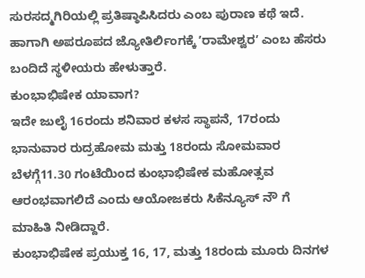ಸುರಸದ್ಮಗಿರಿಯಲ್ಲಿ ಪ್ರತಿಷ್ಠಾಪಿಸಿದರು ಎಂಬ ಪುರಾಣ ಕಥೆ ಇದೆ. ಹಾಗಾಗಿ ಅಪರೂಪದ ಜ್ಯೋತಿರ್ಲಿಂಗಕ್ಕೆ ʼರಾಮೇಶ್ವರʼ ಎಂಬ ಹೆಸರು ಬಂದಿದೆ ಸ್ಥಳೀಯರು ಹೇಳುತ್ತಾರೆ.
ಕುಂಭಾಭಿಷೇಕ ಯಾವಾಗ?
ಇದೇ ಜುಲೈ 16ರಂದು ಶನಿವಾರ ಕಳಸ ಸ್ಥಾಪನೆ, 17ರಂದು ಭಾನುವಾರ ರುದ್ರಹೋಮ ಮತ್ತು 18ರಂದು ಸೋಮವಾರ ಬೆಳಗ್ಗೆ11.30 ಗಂಟೆಯಿಂದ ಕುಂಭಾಭಿಷೇಕ ಮಹೋತ್ಸವ ಆರಂಭವಾಗಲಿದೆ ಎಂದು ಆಯೋಜಕರು ಸಿಕೆನ್ಯೂಸ್ ನೌ ಗೆ ಮಾಹಿತಿ ನೀಡಿದ್ದಾರೆ.
ಕುಂಭಾಭಿಷೇಕ ಪ್ರಯುಕ್ತ 16, 17, ಮತ್ತು 18ರಂದು ಮೂರು ದಿನಗಳ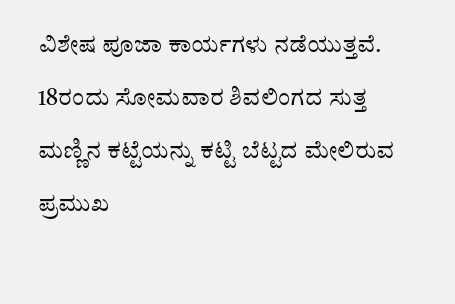ವಿಶೇಷ ಪೂಜಾ ಕಾರ್ಯಗಳು ನಡೆಯುತ್ತವೆ. 18ರಂದು ಸೋಮವಾರ ಶಿವಲಿಂಗದ ಸುತ್ತ ಮಣ್ಣಿನ ಕಟ್ಟೆಯನ್ನು ಕಟ್ಟಿ ಬೆಟ್ಟದ ಮೇಲಿರುವ ಪ್ರಮುಖ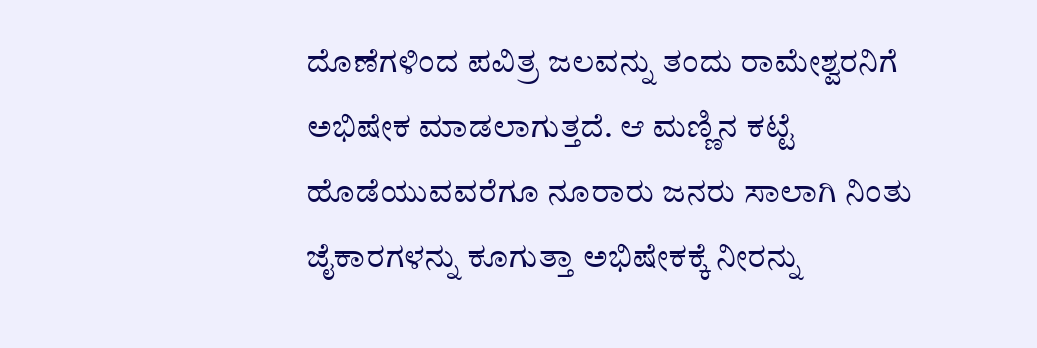ದೊಣೆಗಳಿಂದ ಪವಿತ್ರ ಜಲವನ್ನು ತಂದು ರಾಮೇಶ್ವರನಿಗೆ ಅಭಿಷೇಕ ಮಾಡಲಾಗುತ್ತದೆ. ಆ ಮಣ್ಣಿನ ಕಟ್ಟೆ ಹೊಡೆಯುವವರೆಗೂ ನೂರಾರು ಜನರು ಸಾಲಾಗಿ ನಿಂತು ಜೈಕಾರಗಳನ್ನು ಕೂಗುತ್ತಾ ಅಭಿಷೇಕಕ್ಕೆ ನೀರನ್ನು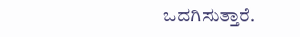ಒದಗಿಸುತ್ತಾರೆ.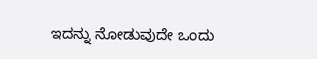ಇದನ್ನು ನೋಡುವುದೇ ಒಂದು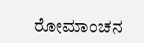ರೋಮಾಂಚನ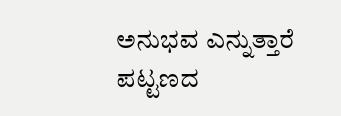ಅನುಭವ ಎನ್ನುತ್ತಾರೆ ಪಟ್ಟಣದ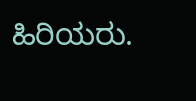ಹಿರಿಯರು.